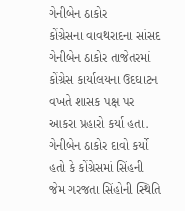ગેનીબેન ઠાકોર
કોંગ્રેસના વાવથરાદના સાંસદ ગેનીબેન ઠાકોર તાજેતરમાં કોંગ્રેસ કાર્યાલયના ઉદઘાટન વખતે શાસક પક્ષ પર આકરા પ્રહારો કર્યા હતા. ગેનીબેન ઠાકોર દાવો કર્યો હતો કે કોંગ્રેસમાં સિંહની જેમ ગરજતા સિંહોની સ્થિતિ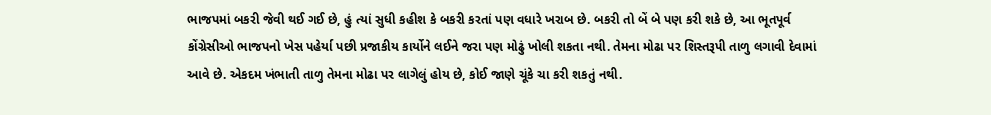ભાજપમાં બકરી જેવી થઈ ગઈ છે, હું ત્યાં સુધી કહીશ કે બકરી કરતાં પણ વધારે ખરાબ છે. બકરી તો બેં બે પણ કરી શકે છે, આ ભૂતપૂર્વ કોંગ્રેસીઓ ભાજપનો ખેસ પહેર્યા પછી પ્રજાકીય કાર્યોને લઈને જરા પણ મોઢું ખોલી શકતા નથી. તેમના મોઢા પર શિસ્તરૂપી તાળુ લગાવી દેવામાં આવે છે. એકદમ ખંભાતી તાળુ તેમના મોઢા પર લાગેલું હોય છે, કોઈ જાણે ચૂંકે ચા કરી શકતું નથી.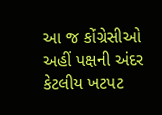આ જ કોંગ્રેસીઓ અહીં પક્ષની અંદર કેટલીય ખટપટ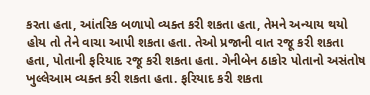કરતા હતા, આંતરિક બળાપો વ્યક્ત કરી શકતા હતા, તેમને અન્યાય થયો હોય તો તેને વાચા આપી શકતા હતા. તેઓ પ્રજાની વાત રજૂ કરી શકતા હતા, પોતાની ફરિયાદ રજૂ કરી શકતા હતા. ગેનીબેન ઠાકોર પોતાનો અસંતોષ ખુલ્લેઆમ વ્યક્ત કરી શકતા હતા. ફરિયાદ કરી શકતા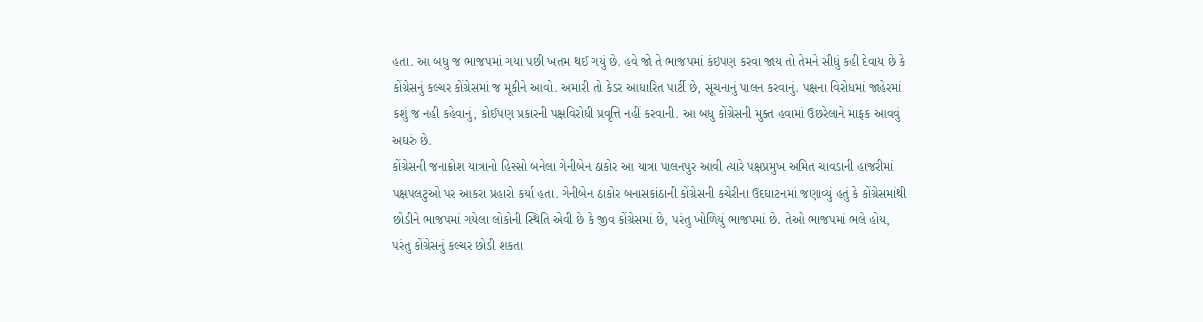હતા. આ બધુ જ ભાજપમાં ગયા પછી ખતમ થઈ ગયું છે. હવે જો તે ભાજપમાં કંઇપણ કરવા જાય તો તેમને સીધું કહી દેવાય છે કે કોંગ્રેસનું કલ્ચર કોંગ્રેસમાં જ મૂકીને આવો. અમારી તો કેડર આધારિત પાર્ટી છે, સૂચનાનું પાલન કરવાનું. પક્ષના વિરોધમાં જાહેરમાં કશું જ નહી કહેવાનું, કોઈપણ પ્રકારની પક્ષવિરોધી પ્રવૃત્તિ નહીં કરવાની. આ બધુ કોંગ્રેસની મુક્ત હવામાં ઉછરેલાને માફક આવવું અઘરું છે.
કોંગ્રેસની જનાક્રોશ યાત્રાનો હિસ્સો બનેલા ગેનીબેન ઠાકોર આ યાત્રા પાલનપુર આવી ત્યારે પક્ષપ્રમુખ અમિત ચાવડાની હાજરીમાં પક્ષપલટુઓ પર આકરા પ્રહારો કર્યા હતા. ગેનીબેન ઠાકોર બનાસકાંઠાની કોંગ્રેસની કચેરીના ઉદઘાટનમાં જણાવ્યું હતું કે કોંગ્રેસમાંથી છોડીને ભાજપમાં ગયેલા લોકોની સ્થિતિ એવી છે કે જીવ કોંગ્રેસમાં છે, પરંતુ ખોળિયું ભાજપમાં છે. તેઓ ભાજપમાં ભલે હોય, પરંતુ કોંગ્રેસનું કલ્ચર છોડી શકતા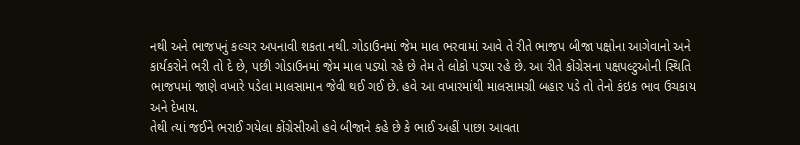નથી અને ભાજપનું કલ્ચર અપનાવી શકતા નથી. ગોડાઉનમાં જેમ માલ ભરવામાં આવે તે રીતે ભાજપ બીજા પક્ષોના આગેવાનો અને કાર્યકરોને ભરી તો દે છે, પછી ગોડાઉનમાં જેમ માલ પડ્યો રહે છે તેમ તે લોકો પડ્યા રહે છે. આ રીતે કોંગ્રેસના પક્ષપલ્ટુઓની સ્થિતિ ભાજપમાં જાણે વખારે પડેલા માલસામાન જેવી થઈ ગઈ છે. હવે આ વખારમાંથી માલસામગ્રી બહાર પડે તો તેનો કંઇક ભાવ ઉચકાય અને દેખાય.
તેથી ત્યાં જઈને ભરાઈ ગયેલા કોંગ્રેસીઓ હવે બીજાને કહે છે કે ભાઈ અહીં પાછા આવતા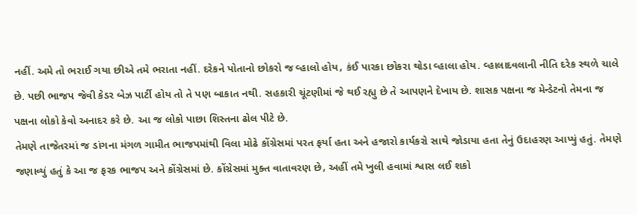નહીં. અમે તો ભરાઈ ગયા છીએ તમે ભરાતા નહીં. દરેકને પોતાનો છોકરો જ વ્હાલો હોય, કંઈ પારકા છોકરા થોડા વ્હાલા હોય. વ્હાલાદવલાની નીતિ દરેક સ્થળે ચાલે છે. પછી ભાજપ જેવી કેડર બેઝ પાર્ટી હોય તો તે પણ બાકાત નથી. સહકારી ચૂંટણીમાં જે થઈ રહ્યુ છે તે આપણને દેખાય છે. શાસક પક્ષના જ મેન્ડેટનો તેમના જ પક્ષના લોકો કેવો અનાદર કરે છે. આ જ લોકો પાછા શિસ્તના ઢોલ પીટે છે.
તેમણે તાજેતરમાં જ ડાંગના મંગળ ગામીત ભાજપમાંથી વિલા મોઢે કોંગ્રેસમાં પરત ફર્યા હતા અને હજારો કાર્યકરો સાથે જોડાયા હતા તેનું ઉદાહરણ આપ્યું હતું. તેમણે જણાવ્યું હતું કે આ જ ફરક ભાજપ અને કોંગ્રેસમાં છે. કોંગ્રેસમાં મુક્ત વાતાવરણ છે, અહીં તમે ખુલી હવામાં શ્વાસ લઈ શકો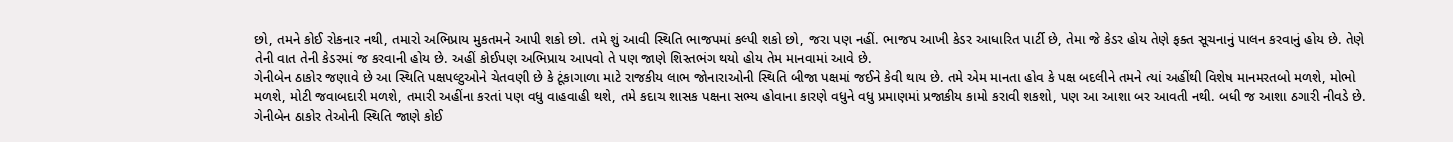છો, તમને કોઈ રોકનાર નથી, તમારો અભિપ્રાય મુકતમને આપી શકો છો. તમે શું આવી સ્થિતિ ભાજપમાં કલ્પી શકો છો, જરા પણ નહીં. ભાજપ આખી કેડર આધારિત પાર્ટી છે, તેમા જે કેડર હોય તેણે ફક્ત સૂચનાનું પાલન કરવાનું હોય છે. તેણે તેની વાત તેની કેડરમાં જ કરવાની હોય છે. અહીં કોઈપણ અભિપ્રાય આપવો તે પણ જાણે શિસ્તભંગ થયો હોય તેમ માનવામાં આવે છે.
ગેનીબેન ઠાકોર જણાવે છે આ સ્થિતિ પક્ષપલ્ટુઓને ચેતવણી છે કે ટૂંકાગાળા માટે રાજકીય લાભ જોનારાઓની સ્થિતિ બીજા પક્ષમાં જઈને કેવી થાય છે. તમે એમ માનતા હોવ કે પક્ષ બદલીને તમને ત્યાં અહીંથી વિશેષ માનમરતબો મળશે, મોભો મળશે, મોટી જવાબદારી મળશે, તમારી અહીંના કરતાં પણ વધુ વાહવાહી થશે, તમે કદાચ શાસક પક્ષના સભ્ય હોવાના કારણે વધુને વધુ પ્રમાણમાં પ્રજાકીય કામો કરાવી શકશો, પણ આ આશા બર આવતી નથી. બધી જ આશા ઠગારી નીવડે છે.
ગેનીબેન ઠાકોર તેઓની સ્થિતિ જાણે કોઈ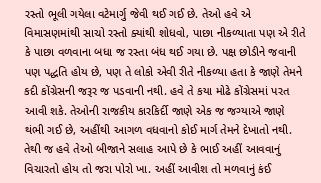રસ્તો ભૂલી ગયેલા વટેમાર્ગુ જેવી થઈ ગઈ છે. તેઓ હવે એ વિમાસણમાંથી સાચો રસ્તો ક્યાંથી શોધવો, પાછા નીકળ્યાતા પણ એ રીતે કે પાછા વળવાના બધા જ રસ્તા બંધ થઈ ગયા છે. પક્ષ છોડીને જવાની પણ પદ્ધતિ હોય છે, પણ તે લોકો એવી રીતે નીકળ્યા હતા કે જાણે તેમને કદી કોંગ્રેસની જરૂર જ પડવાની નથી. હવે તે કયા મોઢે કોંગ્રેસમાં પરત આવી શકે. તેઓની રાજકીય કારકિર્દી જાણે એક જ જગ્યાએ જાણે થંભી ગઈ છે, અહીંથી આગળ વધવાનો કોઈ માર્ગ તેમને દેખાતો નથી. તેથી જ હવે તેઓ બીજાને સલાહ આપે છે કે ભાઈ અહીં આવવાનું વિચારતો હોય તો જરા પોરો ખા. અહીં આવીશ તો મળવાનું કંઈ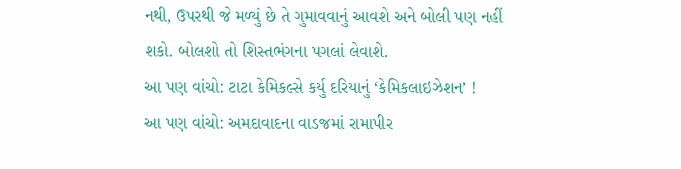નથી, ઉપરથી જે મળ્યું છે તે ગુમાવવાનું આવશે અને બોલી પણ નહીં શકો. બોલશો તો શિસ્તભંગના પગલાં લેવાશે.
આ પણ વાંચો: ટાટા કેમિકલ્સે કર્યુ દરિયાનું ‘કેમિકલાઇઝેશન’ !
આ પણ વાંચો: અમદાવાદના વાડજમાં રામાપીર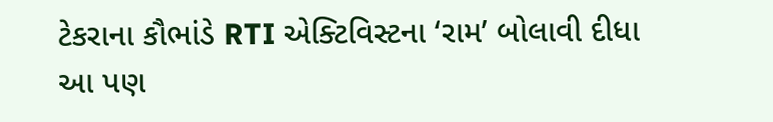ટેકરાના કૌભાંડે RTI એક્ટિવિસ્ટના ‘રામ’ બોલાવી દીધા
આ પણ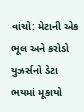વાંચો: મેટાની એક ભૂલ અને કરોડો યુઝર્સનો ડેટા ભયમાં મૂકાયો